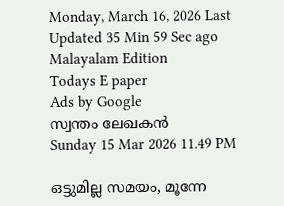Monday, March 16, 2026 Last Updated 35 Min 59 Sec ago Malayalam Edition
Todays E paper
Ads by Google
സ്വന്തം ലേഖകന്‍
Sunday 15 Mar 2026 11.49 PM

ഒട്ടുമില്ല സമയം, മൂന്നേ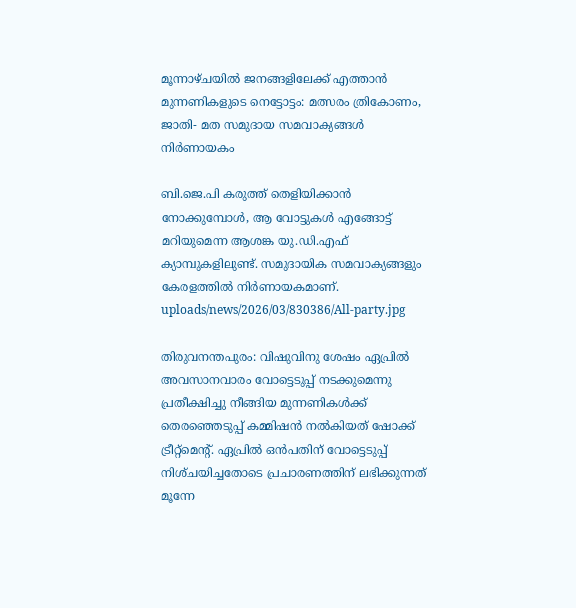മൂന്നാഴ്‌ചയില്‍ ജനങ്ങളിലേക്ക്‌ എത്താന്‍ മുന്നണികളുടെ നെട്ടോട്ടം: മത്സരം ത്രികോണം, ജാതി- മത സമുദായ സമവാക്യങ്ങള്‍ നിര്‍ണായകം

ബി.ജെ.പി കരുത്ത്‌ തെളിയിക്കാന്‍ നോക്കുമ്പോള്‍, ആ വോട്ടുകള്‍ എങ്ങോട്ട്‌ മറിയുമെന്ന ആശങ്ക യു.ഡി.എഫ്‌ ക്യാമ്പുകളിലുണ്ട്‌. സമുദായിക സമവാക്യങ്ങളും കേരളത്തില്‍ നിര്‍ണായകമാണ്‌.
uploads/news/2026/03/830386/All-party.jpg

തിരുവനന്തപുരം: വിഷുവിനു ശേഷം ഏപ്രില്‍ അവസാനവാരം വോട്ടെടുപ്പ്‌ നടക്കുമെന്നു പ്രതീക്ഷിച്ചു നീങ്ങിയ മുന്നണികള്‍ക്ക്‌ തെരഞ്ഞെടുപ്പ്‌ കമ്മിഷന്‍ നല്‍കിയത്‌ ഷോക്ക്‌ ട്രീറ്റ്‌മെന്റ്‌. ഏപ്രില്‍ ഒന്‍പതിന്‌ വോട്ടെടുപ്പ്‌ നിശ്‌ചയിച്ചതോടെ പ്രചാരണത്തിന്‌ ലഭിക്കുന്നത്‌ മൂന്നേ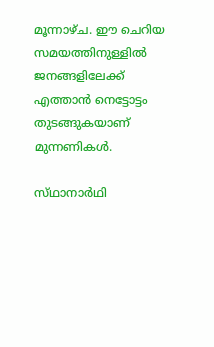മൂന്നാഴ്‌ച. ഈ ചെറിയ സമയത്തിനുള്ളില്‍ ജനങ്ങളിലേക്ക്‌ എത്താന്‍ നെട്ടോട്ടം തുടങ്ങുകയാണ്‌ മുന്നണികള്‍.

സ്‌ഥാനാര്‍ഥി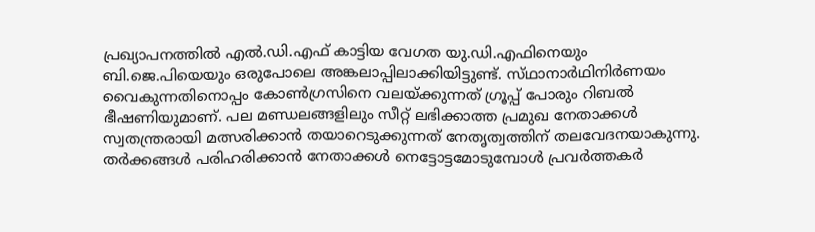പ്രഖ്യാപനത്തില്‍ എല്‍.ഡി.എഫ്‌ കാട്ടിയ വേഗത യു.ഡി.എഫിനെയും ബി.ജെ.പിയെയും ഒരുപോലെ അങ്കലാപ്പിലാക്കിയിട്ടുണ്ട്‌. സ്‌ഥാനാര്‍ഥിനിര്‍ണയം വൈകുന്നതിനൊപ്പം കോണ്‍ഗ്രസിനെ വലയ്‌ക്കുന്നത്‌ ഗ്രൂപ്പ്‌ പോരും റിബല്‍ ഭീഷണിയുമാണ്‌. പല മണ്ഡലങ്ങളിലും സീറ്റ്‌ ലഭിക്കാത്ത പ്രമുഖ നേതാക്കള്‍ സ്വതന്ത്രരായി മത്സരിക്കാന്‍ തയാറെടുക്കുന്നത്‌ നേതൃത്വത്തിന്‌ തലവേദനയാകുന്നു. തര്‍ക്കങ്ങള്‍ പരിഹരിക്കാന്‍ നേതാക്കള്‍ നെട്ടോട്ടമോടുമ്പോള്‍ പ്രവര്‍ത്തകര്‍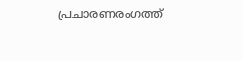പ്രചാരണരംഗത്ത്‌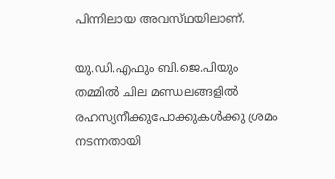പിന്നിലായ അവസ്‌ഥയിലാണ്‌.

യു.ഡി.എഫും ബി.ജെ.പിയും തമ്മില്‍ ചില മണ്ഡലങ്ങളില്‍ രഹസ്യനീക്കുപോക്കുകള്‍ക്കു ശ്രമം നടന്നതായി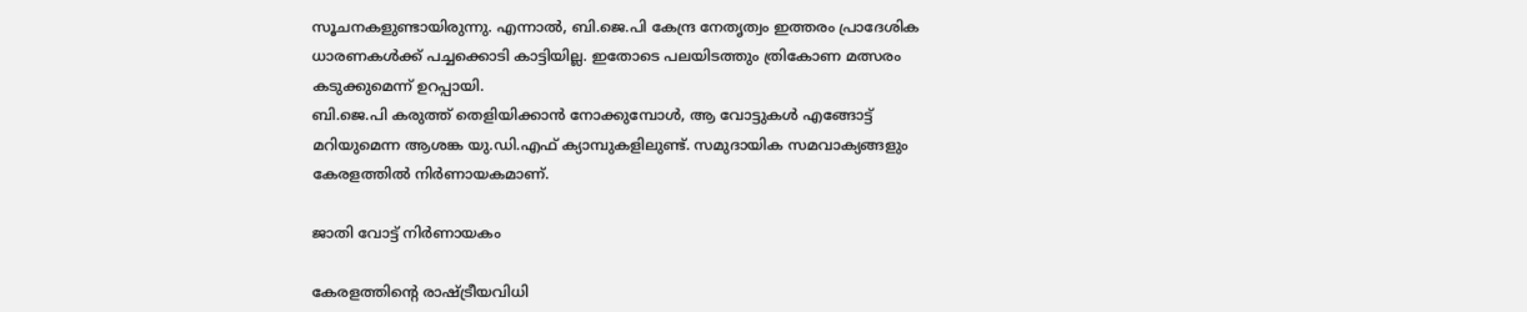സൂചനകളുണ്ടായിരുന്നു. എന്നാല്‍, ബി.ജെ.പി കേന്ദ്ര നേതൃത്വം ഇത്തരം പ്രാദേശിക ധാരണകള്‍ക്ക്‌ പച്ചക്കൊടി കാട്ടിയില്ല. ഇതോടെ പലയിടത്തും ത്രികോണ മത്സരം കടുക്കുമെന്ന്‌ ഉറപ്പായി.
ബി.ജെ.പി കരുത്ത്‌ തെളിയിക്കാന്‍ നോക്കുമ്പോള്‍, ആ വോട്ടുകള്‍ എങ്ങോട്ട്‌ മറിയുമെന്ന ആശങ്ക യു.ഡി.എഫ്‌ ക്യാമ്പുകളിലുണ്ട്‌. സമുദായിക സമവാക്യങ്ങളും കേരളത്തില്‍ നിര്‍ണായകമാണ്‌.

ജാതി വോട്ട്‌ നിര്‍ണായകം

കേരളത്തിന്റെ രാഷ്‌ട്രീയവിധി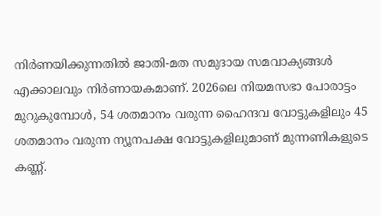നിര്‍ണയിക്കുന്നതില്‍ ജാതി-മത സമുദായ സമവാക്യങ്ങള്‍ എക്കാലവും നിര്‍ണായകമാണ്‌. 2026ലെ നിയമസഭാ പോരാട്ടം മുറുകുമ്പോള്‍, 54 ശതമാനം വരുന്ന ഹൈന്ദവ വോട്ടുകളിലും 45 ശതമാനം വരുന്ന ന്യൂനപക്ഷ വോട്ടുകളിലുമാണ്‌ മുന്നണികളുടെ കണ്ണ്‌.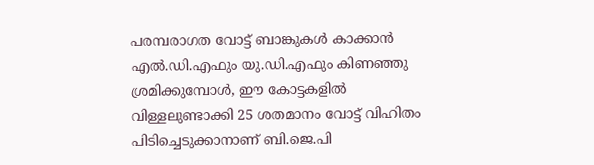പരമ്പരാഗത വോട്ട്‌ ബാങ്കുകള്‍ കാക്കാന്‍ എല്‍.ഡി.എഫും യു.ഡി.എഫും കിണഞ്ഞു ശ്രമിക്കുമ്പോള്‍, ഈ കോട്ടകളില്‍ വിള്ളലുണ്ടാക്കി 25 ശതമാനം വോട്ട്‌ വിഹിതം പിടിച്ചെടുക്കാനാണ്‌ ബി.ജെ.പി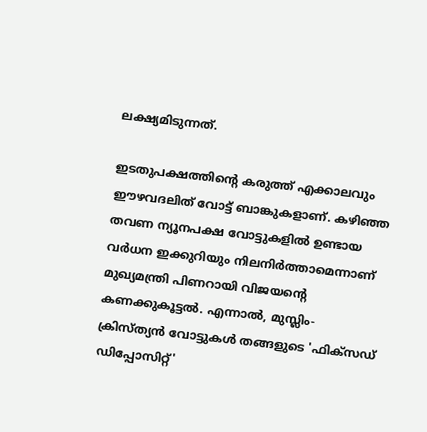ലക്ഷ്യമിടുന്നത്‌.

ഇടതുപക്ഷത്തിന്റെ കരുത്ത്‌ എക്കാലവും ഈഴവദലിത്‌ വോട്ട്‌ ബാങ്കുകളാണ്‌. കഴിഞ്ഞ തവണ ന്യൂനപക്ഷ വോട്ടുകളില്‍ ഉണ്ടായ വര്‍ധന ഇക്കുറിയും നിലനിര്‍ത്താമെന്നാണ്‌ മുഖ്യമന്ത്രി പിണറായി വിജയന്റെ കണക്കുകൂട്ടല്‍. എന്നാല്‍, മുസ്ലിം-ക്രിസ്‌ത്യന്‍ വോട്ടുകള്‍ തങ്ങളുടെ 'ഫിക്‌സഡ്‌ ഡിപ്പോസിറ്റ്‌'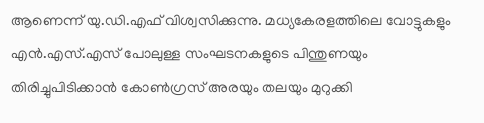ആണെന്ന്‌ യു.ഡി.എഫ്‌ വിശ്വസിക്കുന്നു. മധ്യകേരളത്തിലെ വോട്ടുകളും എന്‍.എസ്‌.എസ്‌ പോലുള്ള സംഘടനകളുടെ പിന്തുണയും തിരിച്ചുപിടിക്കാന്‍ കോണ്‍ഗ്രസ്‌ അരയും തലയും മുറുക്കി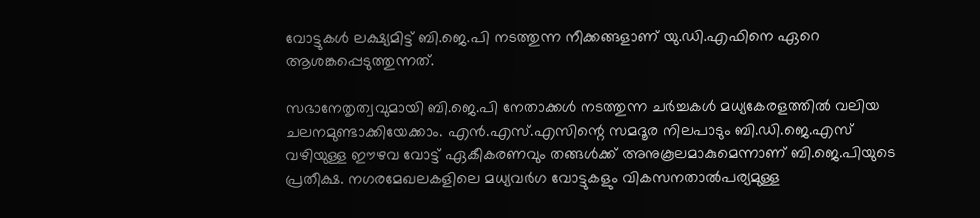വോട്ടുകള്‍ ലക്ഷ്യമിട്ട്‌ ബി.ജെ.പി നടത്തുന്ന നീക്കങ്ങളാണ്‌ യു.ഡി.എഫിനെ ഏറെ ആശങ്കപ്പെടുത്തുന്നത്‌.

സഭാനേതൃത്വവുമായി ബി.ജെ.പി നേതാക്കള്‍ നടത്തുന്ന ചര്‍ച്ചകള്‍ മധ്യകേരളത്തില്‍ വലിയ ചലനമുണ്ടാക്കിയേക്കാം. എന്‍.എസ്‌.എസിന്റെ സമദൂര നിലപാടും ബി.ഡി.ജെ.എസ്‌ വഴിയുള്ള ഈഴവ വോട്ട്‌ ഏകീകരണവും തങ്ങള്‍ക്ക്‌ അനുകൂലമാകുമെന്നാണ്‌ ബി.ജെ.പിയുടെ പ്രതീക്ഷ. നഗരമേഖലകളിലെ മധ്യവര്‍ഗ വോട്ടുകളും വികസനതാല്‍പര്യമുള്ള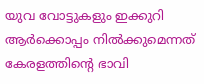യുവ വോട്ടുകളും ഇക്കുറി ആര്‍ക്കൊപ്പം നില്‍ക്കുമെന്നത്‌ കേരളത്തിന്റെ ഭാവി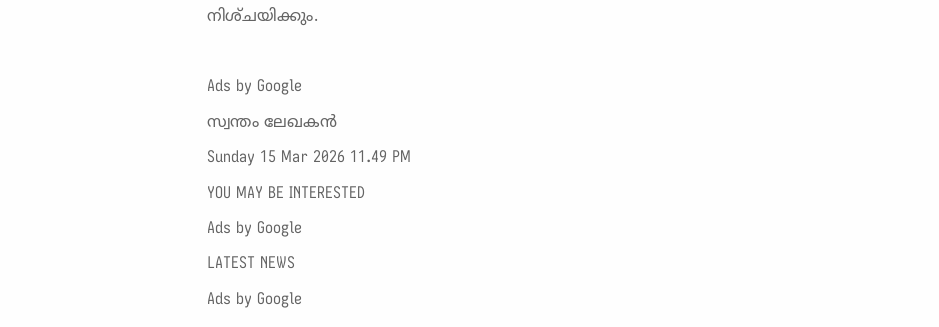നിശ്‌ചയിക്കും.

Ads by Google
സ്വന്തം ലേഖകന്‍
Sunday 15 Mar 2026 11.49 PM
YOU MAY BE INTERESTED
Ads by Google
LATEST NEWS
Ads by Google